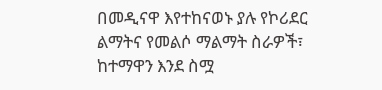በመዲናዋ እየተከናወኑ ያሉ የኮሪደር ልማትና የመልሶ ማልማት ስራዎች፣ ከተማዋን እንደ ስሟ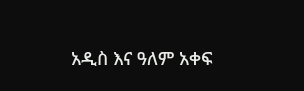አዲስ እና ዓለም አቀፍ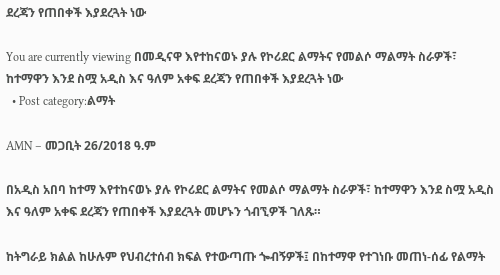ደረጃን የጠበቀች እያደረጓት ነው

You are currently viewing በመዲናዋ እየተከናወኑ ያሉ የኮሪደር ልማትና የመልሶ ማልማት ስራዎች፣ ከተማዋን እንደ ስሟ አዲስ እና ዓለም አቀፍ ደረጃን የጠበቀች እያደረጓት ነው
  • Post category:ልማት

AMN – መጋቢት 26/2018 ዓ.ም

በአዲስ አበባ ከተማ እየተከናወኑ ያሉ የኮሪደር ልማትና የመልሶ ማልማት ስራዎች፣ ከተማዋን እንደ ስሟ አዲስ እና ዓለም አቀፍ ደረጃን የጠበቀች እያደረጓት መሆኑን ጎብኚዎች ገለጹ።

ከትግራይ ክልል ከሁሉም የህብረተሰብ ክፍል የተውጣጡ ጐብኝዎች፤ በከተማዋ የተገነቡ መጠነ-ሰፊ የልማት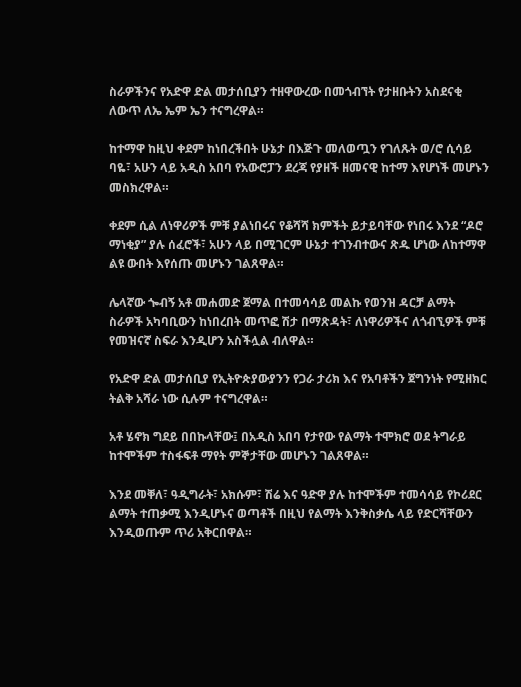ስራዎችንና የአድዋ ድል መታሰቢያን ተዘዋውረው በመጎብኘት የታዘቡትን አስደናቂ ለውጥ ለኤ ኤም ኤን ተናግረዋል።

ከተማዋ ከዚህ ቀደም ከነበረችበት ሁኔታ በእጅጉ መለወጧን የገለጹት ወ/ሮ ሲሳይ ባዬ፣ አሁን ላይ አዲስ አበባ የአውሮፓን ደረጃ የያዘች ዘመናዊ ከተማ እየሆነች መሆኑን መስክረዋል።

ቀደም ሲል ለነዋሪዎች ምቹ ያልነበሩና የቆሻሻ ክምችት ይታይባቸው የነበሩ እንደ “ዶሮ ማነቂያ” ያሉ ሰፈሮች፣ አሁን ላይ በሚገርም ሁኔታ ተገንብተውና ጽዱ ሆነው ለከተማዋ ልዩ ውበት እየሰጡ መሆኑን ገልጸዋል።

ሌላኛው ጐብኝ አቶ መሐመድ ጀማል በተመሳሳይ መልኩ የወንዝ ዳርቻ ልማት ስራዎች አካባቢውን ከነበረበት መጥፎ ሽታ በማጽዳት፣ ለነዋሪዎችና ለጎብኚዎች ምቹ የመዝናኛ ስፍራ እንዲሆን አስችሏል ብለዋል።

የአድዋ ድል መታሰቢያ የኢትዮጵያውያንን የጋራ ታሪክ እና የአባቶችን ጀግንነት የሚዘክር ትልቅ አሻራ ነው ሲሉም ተናግረዋል።

አቶ ሄኖክ ግደይ በበኩላቸው፤ በአዲስ አበባ የታየው የልማት ተሞክሮ ወደ ትግራይ ከተሞችም ተስፋፍቶ ማየት ምኞታቸው መሆኑን ገልጸዋል።

እንደ መቐለ፣ ዓዲግራት፣ አክሱም፣ ሽሬ እና ዓድዋ ያሉ ከተሞችም ተመሳሳይ የኮሪደር ልማት ተጠቃሚ እንዲሆኑና ወጣቶች በዚህ የልማት እንቅስቃሴ ላይ የድርሻቸውን እንዲወጡም ጥሪ አቅርበዋል።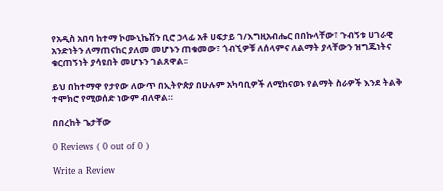የአዲስ አበባ ከተማ ኮሙኒኬሽን ቢሮ ኃላፊ አቶ ሀፍታይ ገ/እግዚአብሔር በበኩላቸው፣ ጉብኝቱ ሀገራዊ አንድነትን ለማጠናከር ያለመ መሆኑን ጠቁመው፣ ጎብኚዎቹ ለሰላምና ለልማት ያላቸውን ዝግጁነትና ቁርጠኝነት ያሳዩበት መሆኑን ገልጸዋል፡፡

ይህ በከተማዋ የታየው ለውጥ በኢትዮጵያ በሁሉም አካባቢዎች ለሚከናወኑ የልማት ስራዎች እንደ ትልቅ ተሞክሮ የሚወሰድ ነውም ብለዋል።

በበረከት ጌታቸው

0 Reviews ( 0 out of 0 )

Write a Review